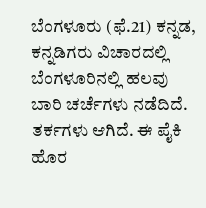ಬೆಂಗಳೂರು (ಫೆ.21) ಕನ್ನಡ, ಕನ್ನಡಿಗರು ವಿಚಾರದಲ್ಲಿ ಬೆಂಗಳೂರಿನಲ್ಲಿ ಹಲವು ಬಾರಿ ಚರ್ಚೆಗಳು ನಡೆದಿದೆ. ತರ್ಕಗಳು ಆಗಿದೆ. ಈ ಪೈಕಿ ಹೊರ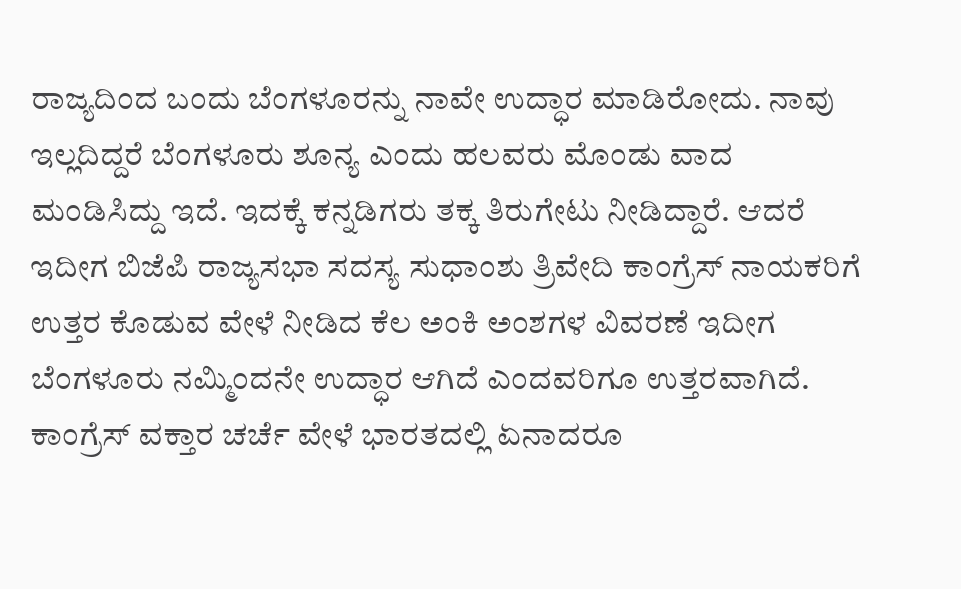ರಾಜ್ಯದಿಂದ ಬಂದು ಬೆಂಗಳೂರನ್ನು ನಾವೇ ಉದ್ಧಾರ ಮಾಡಿರೋದು. ನಾವು ಇಲ್ಲದಿದ್ದರೆ ಬೆಂಗಳೂರು ಶೂನ್ಯ ಎಂದು ಹಲವರು ಮೊಂಡು ವಾದ ಮಂಡಿಸಿದ್ದು ಇದೆ. ಇದಕ್ಕೆ ಕನ್ನಡಿಗರು ತಕ್ಕ ತಿರುಗೇಟು ನೀಡಿದ್ದಾರೆ. ಆದರೆ ಇದೀಗ ಬಿಜೆಪಿ ರಾಜ್ಯಸಭಾ ಸದಸ್ಯ ಸುಧಾಂಶು ತ್ರಿವೇದಿ ಕಾಂಗ್ರೆಸ್ ನಾಯಕರಿಗೆ ಉತ್ತರ ಕೊಡುವ ವೇಳೆ ನೀಡಿದ ಕೆಲ ಅಂಕಿ ಅಂಶಗಳ ವಿವರಣೆ ಇದೀಗ ಬೆಂಗಳೂರು ನಮ್ಮಿಂದನೇ ಉದ್ಧಾರ ಆಗಿದೆ ಎಂದವರಿಗೂ ಉತ್ತರವಾಗಿದೆ.
ಕಾಂಗ್ರೆಸ್ ವಕ್ತಾರ ಚರ್ಚೆ ವೇಳೆ ಭಾರತದಲ್ಲಿ ಏನಾದರೂ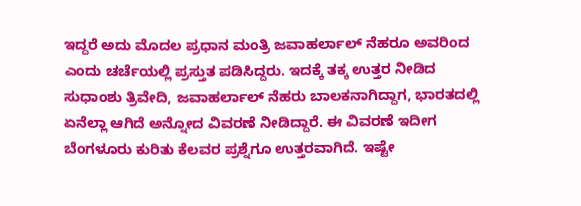ಇದ್ದರೆ ಅದು ಮೊದಲ ಪ್ರಧಾನ ಮಂತ್ರಿ ಜವಾಹರ್ಲಾಲ್ ನೆಹರೂ ಅವರಿಂದ ಎಂದು ಚರ್ಚೆಯಲ್ಲಿ ಪ್ರಸ್ತುತ ಪಡಿಸಿದ್ದರು. ಇದಕ್ಕೆ ತಕ್ಕ ಉತ್ತರ ನೀಡಿದ ಸುಧಾಂಶು ತ್ರಿವೇದಿ, ಜವಾಹರ್ಲಾಲ್ ನೆಹರು ಬಾಲಕನಾಗಿದ್ದಾಗ, ಭಾರತದಲ್ಲಿ ಏನೆಲ್ಲಾ ಆಗಿದೆ ಅನ್ನೋದ ವಿವರಣೆ ನೀಡಿದ್ದಾರೆ. ಈ ವಿವರಣೆ ಇದೀಗ ಬೆಂಗಳೂರು ಕುರಿತು ಕೆಲವರ ಪ್ರಶ್ನೆಗೂ ಉತ್ತರವಾಗಿದೆ. ಇಷ್ಟೇ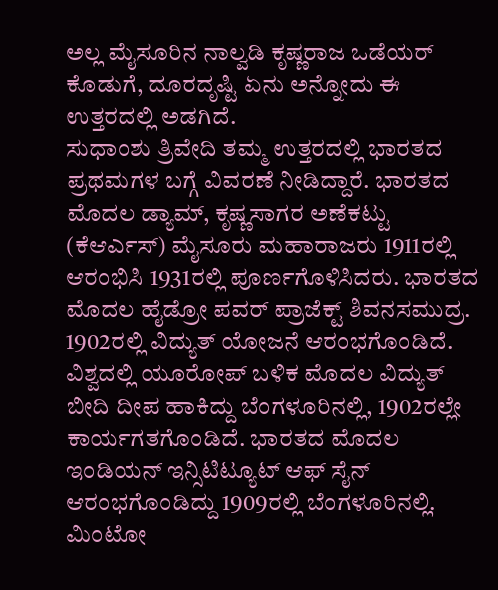ಅಲ್ಲ ಮೈಸೂರಿನ ನಾಲ್ವಡಿ ಕೃಷ್ಣರಾಜ ಒಡೆಯರ್ ಕೊಡುಗೆ, ದೂರದೃಷ್ಟಿ ಏನು ಅನ್ನೋದು ಈ ಉತ್ತರದಲ್ಲಿ ಅಡಗಿದೆ.
ಸುಧಾಂಶು ತ್ರಿವೇದಿ ತಮ್ಮ ಉತ್ತರದಲ್ಲಿ ಭಾರತದ ಪ್ರಥಮಗಳ ಬಗ್ಗೆ ವಿವರಣೆ ನೀಡಿದ್ದಾರೆ. ಭಾರತದ ಮೊದಲ ಡ್ಯಾಮ್, ಕೃಷ್ಣಸಾಗರ ಅಣೆಕಟ್ಟು (ಕೆಆರ್ಎಸ್) ಮೈಸೂರು ಮಹಾರಾಜರು 1911ರಲ್ಲಿ ಆರಂಭಿಸಿ 1931ರಲ್ಲಿ ಪೂರ್ಣಗೊಳಿಸಿದರು. ಭಾರತದ ಮೊದಲ ಹೈಡ್ರೋ ಪವರ್ ಪ್ರಾಜೆಕ್ಟ್ ಶಿವನಸಮುದ್ರ. 1902ರಲ್ಲಿ ವಿದ್ಯುತ್ ಯೋಜನೆ ಆರಂಭಗೊಂಡಿದೆ. ವಿಶ್ವದಲ್ಲಿ ಯೂರೋಪ್ ಬಳಿಕ ಮೊದಲ ವಿದ್ಯುತ್ ಬೀದಿ ದೀಪ ಹಾಕಿದ್ದು ಬೆಂಗಳೂರಿನಲ್ಲಿ, 1902ರಲ್ಲೇ ಕಾರ್ಯಗತಗೊಂಡಿದೆ. ಭಾರತದ ಮೊದಲ ಇಂಡಿಯನ್ ಇನ್ಸಿಟಿಟ್ಯೂಟ್ ಆಫ್ ಸೈನ್ ಆರಂಭಗೊಂಡಿದ್ದು 1909ರಲ್ಲಿ ಬೆಂಗಳೂರಿನಲ್ಲಿ. ಮಿಂಟೋ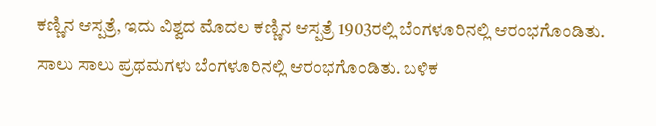ಕಣ್ಣಿನ ಆಸ್ಪತ್ರೆ, ಇದು ವಿಶ್ವದ ಮೊದಲ ಕಣ್ಣಿನ ಆಸ್ಪತ್ರೆ 1903ರಲ್ಲಿ ಬೆಂಗಳೂರಿನಲ್ಲಿ ಆರಂಭಗೊಂಡಿತು. ಸಾಲು ಸಾಲು ಪ್ರಥಮಗಳು ಬೆಂಗಳೂರಿನಲ್ಲಿ ಆರಂಭಗೊಂಡಿತು. ಬಳಿಕ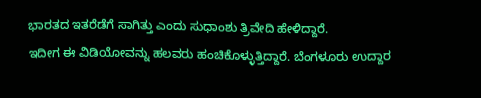ಭಾರತದ ಇತರೆಡೆಗೆ ಸಾಗಿತ್ತು ಎಂದು ಸುಧಾಂಶು ತ್ರಿವೇದಿ ಹೇಳಿದ್ದಾರೆ.
ಇದೀಗ ಈ ವಿಡಿಯೋವನ್ನು ಹಲವರು ಹಂಚಿಕೊಳ್ಳುತ್ತಿದ್ದಾರೆ. ಬೆಂಗಳೂರು ಉದ್ದಾರ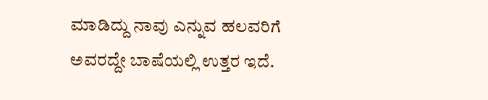ಮಾಡಿದ್ದು ನಾವು ಎನ್ನುವ ಹಲವರಿಗೆ ಅವರದ್ದೇ ಬಾಷೆಯಲ್ಲಿ ಉತ್ತರ ಇದೆ.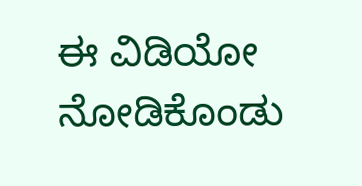ಈ ವಿಡಿಯೋ ನೋಡಿಕೊಂಡು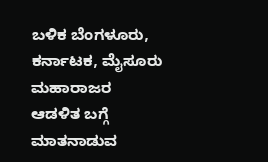ಬಳಿಕ ಬೆಂಗಳೂರು, ಕರ್ನಾಟಕ, ಮೈಸೂರು ಮಹಾರಾಜರ ಆಡಳಿತ ಬಗ್ಗೆ ಮಾತನಾಡುವ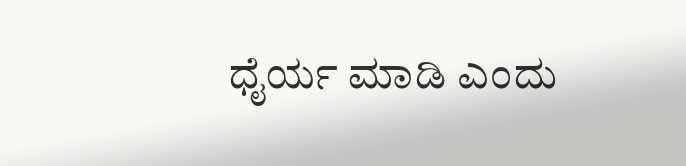ಧೈರ್ಯ ಮಾಡಿ ಎಂದು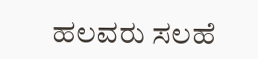ಹಲವರು ಸಲಹೆ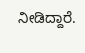ನೀಡಿದ್ದಾರೆ.